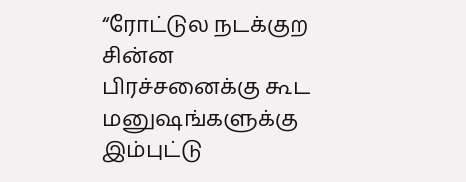“ரோட்டுல நடக்குற சின்ன பிரச்சனைக்கு கூட மனுஷங்களுக்கு இம்புட்டு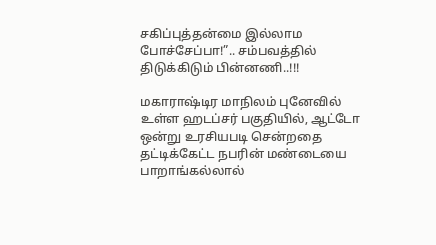சகிப்புத்தன்மை இல்லாம போச்சேப்பா!”.. சம்பவத்தில் திடுக்கிடும் பின்னணி..!!!

மகாராஷ்டிர மாநிலம் புனேவில் உள்ள ஹடப்சர் பகுதியில், ஆட்டோ ஒன்று உரசியபடி சென்றதை தட்டிக்கேட்ட நபரின் மண்டையை பாறாங்கல்லால்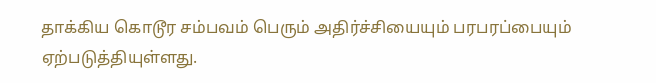தாக்கிய கொடூர சம்பவம் பெரும் அதிர்ச்சியையும் பரபரப்பையும் ஏற்படுத்தியுள்ளது.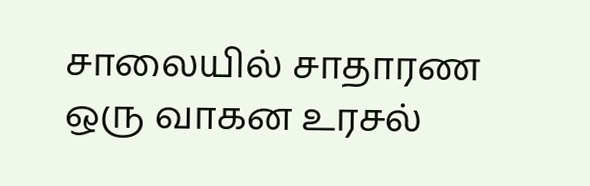சாலையில் சாதாரண ஒரு வாகன உரசல்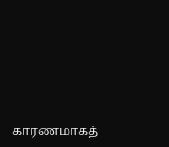காரணமாகத்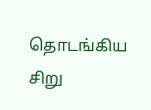தொடங்கிய சிறு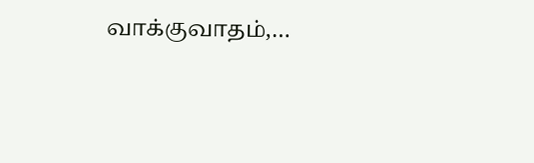வாக்குவாதம்,…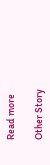Read more

Other Story